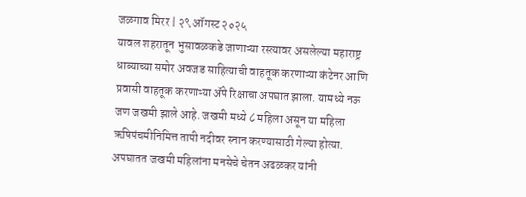जळगाव मिरर | २९ ऑगस्ट २०२५
यावल शहरातून भुसावळकडे जाणाऱ्या रस्त्यावर असलेल्या महाराष्ट्र धाब्याच्या समोर अवजड साहित्याची वाहतूक करणाऱ्या कंटेनर आणि प्रवासी वाहतूक करणाऱ्या ॲपे रिक्षाचा अपघात झाला. यामध्ये नऊ जण जखमी झाले आहे. जखमी मध्ये ८ महिला असून या महिला ऋषिपंचमीनिमित्त तापी नदीवर स्नान करण्यासाठी गेल्या होत्या. अपघातत जखमी महिलांना मनसेचे चेतन अढळकर यांनी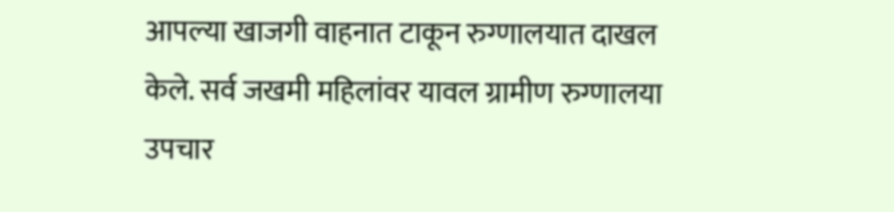आपल्या खाजगी वाहनात टाकून रुग्णालयात दाखल केले. सर्व जखमी महिलांवर यावल ग्रामीण रुग्णालया उपचार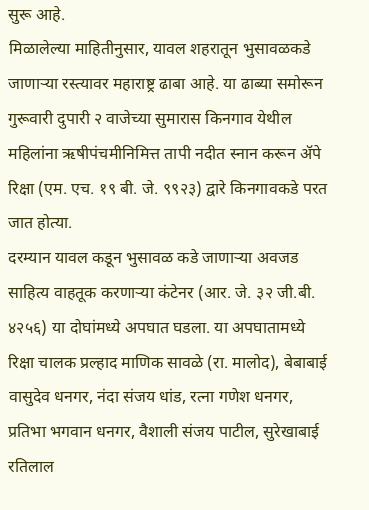सुरू आहे.
मिळालेल्या माहितीनुसार, यावल शहरातून भुसावळकडे जाणाऱ्या रस्त्यावर महाराष्ट्र ढाबा आहे. या ढाब्या समोरून गुरूवारी दुपारी २ वाजेच्या सुमारास किनगाव येथील महिलांना ऋषीपंचमीनिमित्त तापी नदीत स्नान करून ॲपे रिक्षा (एम. एच. १९ बी. जे. ९९२३) द्वारे किनगावकडे परत जात होत्या.
दरम्यान यावल कडून भुसावळ कडे जाणाऱ्या अवजड साहित्य वाहतूक करणाऱ्या कंटेनर (आर. जे. ३२ जी.बी. ४२५६) या दोघांमध्ये अपघात घडला. या अपघातामध्ये रिक्षा चालक प्रल्हाद माणिक सावळे (रा. मालोद), बेबाबाई वासुदेव धनगर, नंदा संजय धांड, रत्ना गणेश धनगर, प्रतिभा भगवान धनगर, वैशाली संजय पाटील, सुरेखाबाई रतिलाल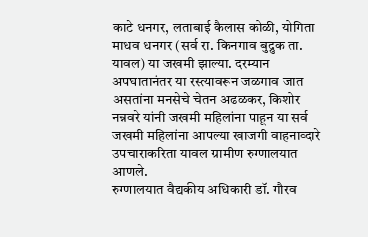काटे धनगर, लताबाई कैलास कोळी, योगिता माधव धनगर (सर्व रा. किनगाव बुद्रुक ता. यावल) या जखमी झाल्या. दरम्यान अपघातानंतर या रस्त्यावरून जळगाव जात असतांना मनसेचे चेतन अढळकर, किशोर नन्नवरे यांनी जखमी महिलांना पाहून या सर्व जखमी महिलांना आपल्या खाजगी वाहनाव्दारे उपचाराकरिता यावल ग्रामीण रुग्णालयात आणले.
रुग्णालयात वैद्यकीय अधिकारी डॉ. गौरव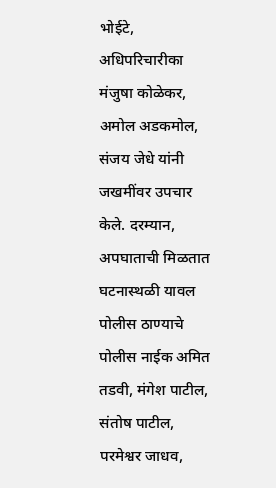भोईटे, अधिपरिचारीका मंजुषा कोळेकर, अमोल अडकमोल, संजय जेधे यांनी जखमींवर उपचार केले. दरम्यान, अपघाताची मिळतात घटनास्थळी यावल पोलीस ठाण्याचे पोलीस नाईक अमित तडवी, मंगेश पाटील, संतोष पाटील, परमेश्वर जाधव,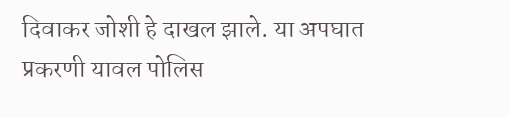दिवाकर जोशी हे दाखल झाले. या अपघात प्रकरणी यावल पोलिस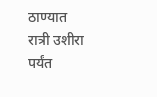ठाण्यात रात्री उशीरा पर्यंत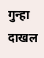गुन्हा दाखल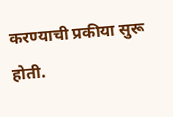करण्याची प्रकीया सुरू होती.